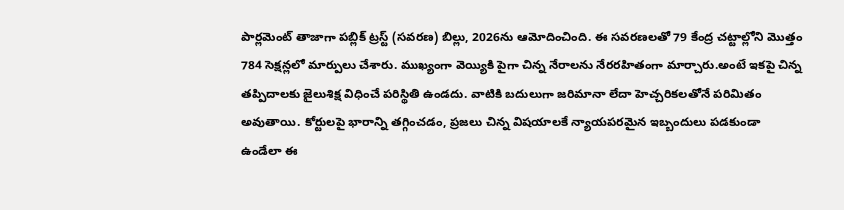పార్లమెంట్ తాజాగా పబ్లిక్ ట్రస్ట్ (సవరణ) బిల్లు, 2026ను ఆమోదించింది. ఈ సవరణలతో 79 కేంద్ర చట్టాల్లోని మొత్తం 784 సెక్షన్లలో మార్పులు చేశారు. ముఖ్యంగా వెయ్యికి పైగా చిన్న నేరాలను నేరరహితంగా మార్చారు.అంటే ఇకపై చిన్న తప్పిదాలకు జైలుశిక్ష విధించే పరిస్థితి ఉండదు. వాటికి బదులుగా జరిమానా లేదా హెచ్చరికలతోనే పరిమితం అవుతాయి. కోర్టులపై భారాన్ని తగ్గించడం, ప్రజలు చిన్న విషయాలకే న్యాయపరమైన ఇబ్బందులు పడకుండా ఉండేలా ఈ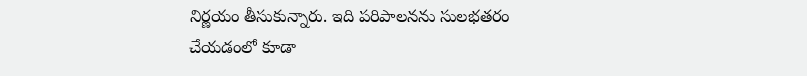నిర్ణయం తీసుకున్నారు. ఇది పరిపాలనను సులభతరం చేయడంలో కూడా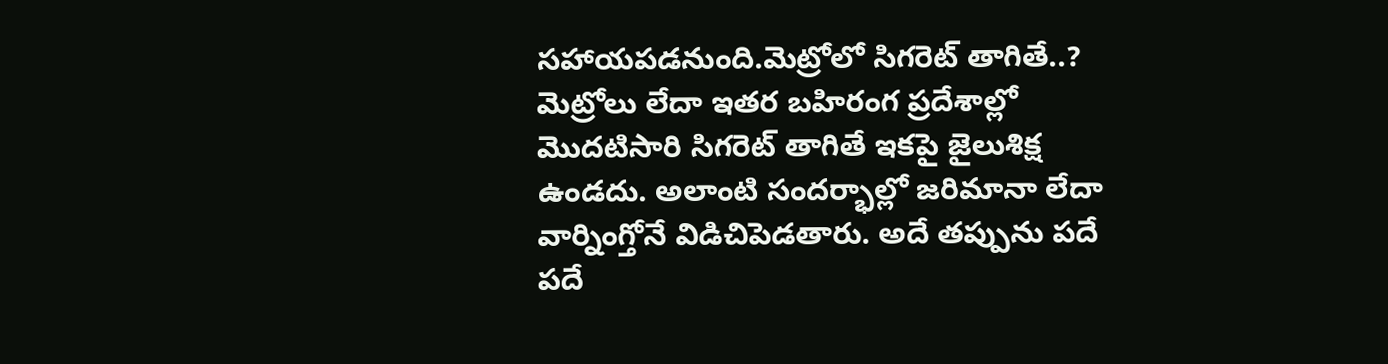సహాయపడనుంది.మెట్రోలో సిగరెట్ తాగితే..? మెట్రోలు లేదా ఇతర బహిరంగ ప్రదేశాల్లో మొదటిసారి సిగరెట్ తాగితే ఇకపై జైలుశిక్ష ఉండదు. అలాంటి సందర్భాల్లో జరిమానా లేదా వార్నింగ్తోనే విడిచిపెడతారు. అదే తప్పును పదే పదే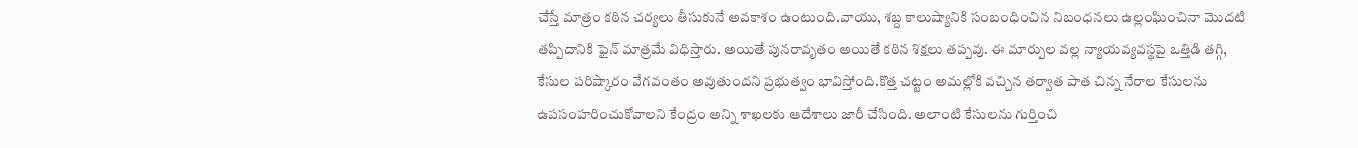చేస్తే మాత్రం కఠిన చర్యలు తీసుకునే అవకాశం ఉంటుంది.వాయు, శబ్ద కాలుష్యానికి సంబంధించిన నిబంధనలు ఉల్లంఘించినా మొదటి తప్పిదానికి ఫైన్ మాత్రమే విధిస్తారు. అయితే పునరావృతం అయితే కఠిన శిక్షలు తప్పవు. ఈ మార్పుల వల్ల న్యాయవ్యవస్థపై ఒత్తిడి తగ్గి, కేసుల పరిష్కారం వేగవంతం అవుతుందని ప్రభుత్వం భావిస్తోంది.కొత్త చట్టం అమల్లోకి వచ్చిన తర్వాత పాత చిన్న నేరాల కేసులను ఉపసంహరించుకోవాలని కేంద్రం అన్ని శాఖలకు ఆదేశాలు జారీ చేసింది. అలాంటి కేసులను గుర్తించి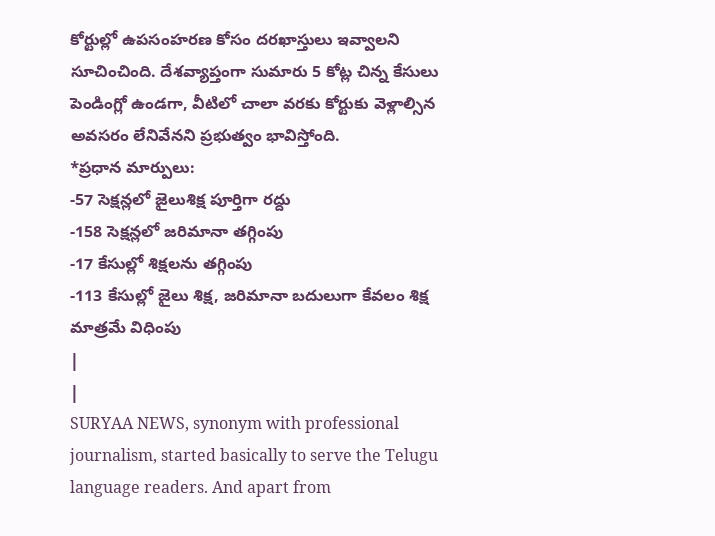కోర్టుల్లో ఉపసంహరణ కోసం దరఖాస్తులు ఇవ్వాలని సూచించింది. దేశవ్యాప్తంగా సుమారు 5 కోట్ల చిన్న కేసులు పెండింగ్లో ఉండగా, వీటిలో చాలా వరకు కోర్టుకు వెళ్లాల్సిన అవసరం లేనివేనని ప్రభుత్వం భావిస్తోంది.
*ప్రధాన మార్పులు:
-57 సెక్షన్లలో జైలుశిక్ష పూర్తిగా రద్దు
-158 సెక్షన్లలో జరిమానా తగ్గింపు
-17 కేసుల్లో శిక్షలను తగ్గింపు
-113 కేసుల్లో జైలు శిక్ష, జరిమానా బదులుగా కేవలం శిక్ష మాత్రమే విధింపు
|
|
SURYAA NEWS, synonym with professional journalism, started basically to serve the Telugu language readers. And apart from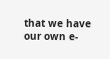that we have our own e-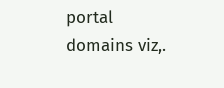portal domains viz,.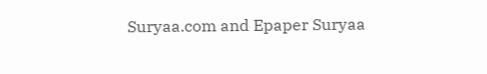Suryaa.com and Epaper Suryaa